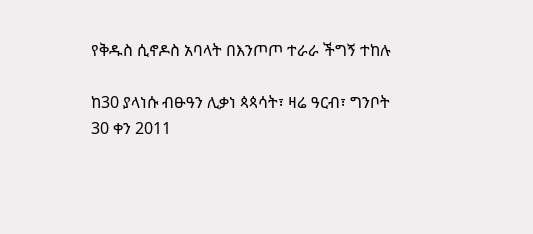የቅዱስ ሲኖዶስ አባላት በእንጦጦ ተራራ ችግኝ ተከሉ

ከ30 ያላነሱ ብፁዓን ሊቃነ ጳጳሳት፣ ዛሬ ዓርብ፣ ግንቦት 30 ቀን 2011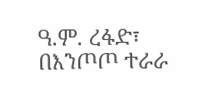ዓ.ም. ረፋድ፣ በእንጦጦ ተራራ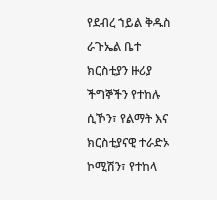የደብረ ኀይል ቅዱስ ራጉኤል ቤተ ክርስቲያን ዙሪያ ችግኞችን የተከሉ ሲኾን፣ የልማት እና ክርስቲያናዊ ተራድኦ ኮሚሽን፣ የተከላ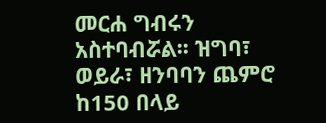መርሐ ግብሩን አስተባብሯል፡፡ ዝግባ፣ ወይራ፣ ዘንባባን ጨምሮ ከ150 በላይ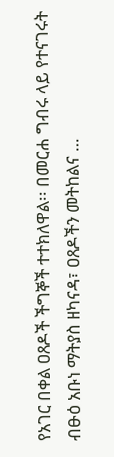የአገር በቀል ዐጸዶች ችግኞች ተተክለዋል፡፡ በመርሐ ግብሩ ላይ የተናገሩት ብፁዕ አቡነ ማትያስ ዘካናዳ፣ ዐጸዶችን መትከልና …